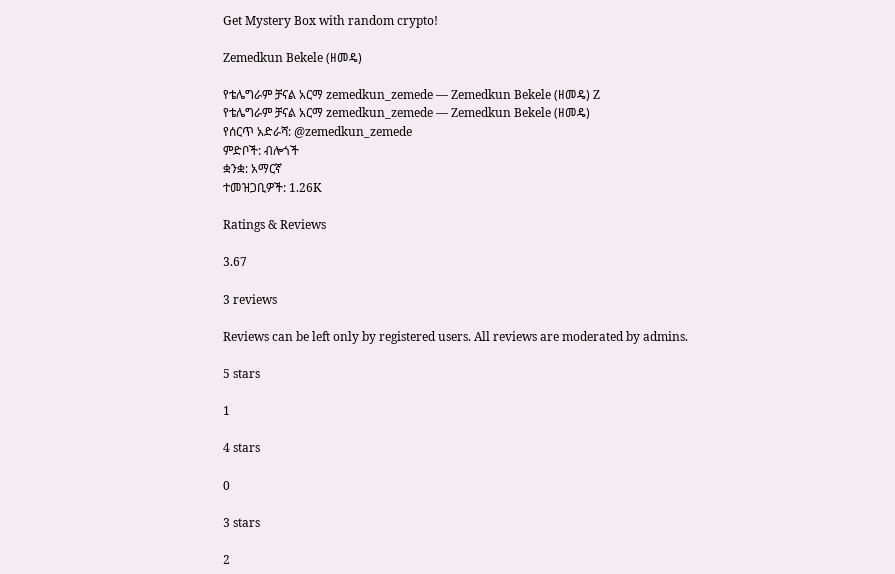Get Mystery Box with random crypto!

Zemedkun Bekele (ዘመዴ)

የቴሌግራም ቻናል አርማ zemedkun_zemede — Zemedkun Bekele (ዘመዴ) Z
የቴሌግራም ቻናል አርማ zemedkun_zemede — Zemedkun Bekele (ዘመዴ)
የሰርጥ አድራሻ: @zemedkun_zemede
ምድቦች: ብሎጎች
ቋንቋ: አማርኛ
ተመዝጋቢዎች: 1.26K

Ratings & Reviews

3.67

3 reviews

Reviews can be left only by registered users. All reviews are moderated by admins.

5 stars

1

4 stars

0

3 stars

2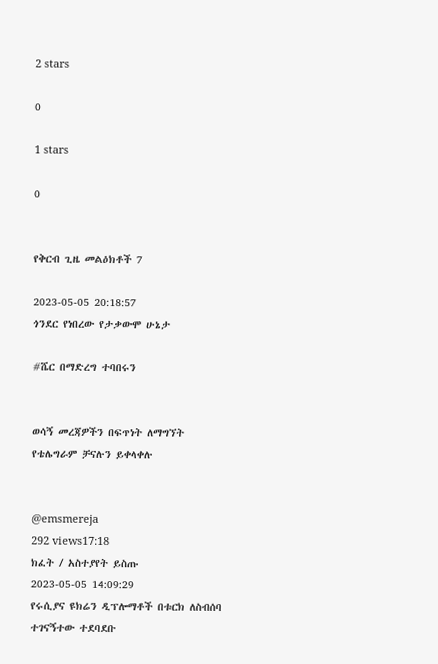2 stars

0

1 stars

0


የቅርብ ጊዜ መልዕክቶች 7

2023-05-05 20:18:57
ጎንደር የነበረው የታቃውሞ ሁኔታ

#ሼር በማድረግ ተባበሩን


ወሳኝ መረጃዎችን በፍጥነት ለማግኘት የቴሌግራም ቻናሉን ይቀላቀሉ


@emsmereja
292 views17:18
ክፈት / አስተያየት ይስጡ
2023-05-05 14:09:29
የሩሲያና ዩክሬን ዲፕሎማቶች በቱርክ ለስብሰባ ተገናኝተው ተደባደቡ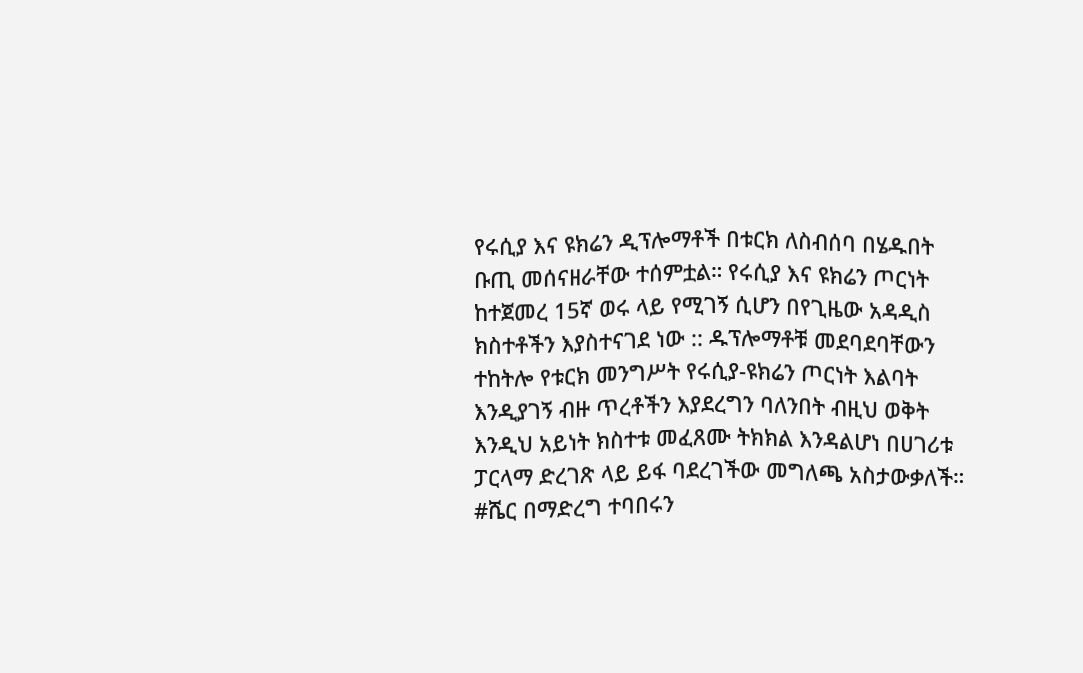የሩሲያ እና ዩክሬን ዲፕሎማቶች በቱርክ ለስብሰባ በሄዱበት ቡጢ መሰናዘራቸው ተሰምቷል። የሩሲያ እና ዩክሬን ጦርነት ከተጀመረ 15ኛ ወሩ ላይ የሚገኝ ሲሆን በየጊዜው አዳዲስ ክስተቶችን እያስተናገደ ነው :: ዱፕሎማቶቹ መደባደባቸውን ተከትሎ የቱርክ መንግሥት የሩሲያ-ዩክሬን ጦርነት እልባት እንዲያገኝ ብዙ ጥረቶችን እያደረግን ባለንበት ብዚህ ወቅት እንዲህ አይነት ክስተቱ መፈጸሙ ትክክል እንዳልሆነ በሀገሪቱ ፓርላማ ድረገጽ ላይ ይፋ ባደረገችው መግለጫ አስታውቃለች።
#ሼር በማድረግ ተባበሩን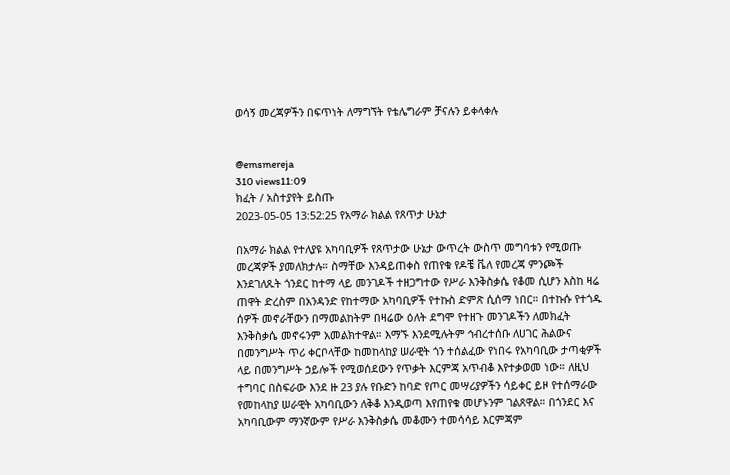ወሳኝ መረጃዎችን በፍጥነት ለማግኘት የቴሌግራም ቻናሉን ይቀላቀሉ


@emsmereja
310 views11:09
ክፈት / አስተያየት ይስጡ
2023-05-05 13:52:25 የአማራ ክልል የጸጥታ ሁኔታ

በአማራ ክልል የተለያዩ አካባቢዎች የጸጥታው ሁኔታ ውጥረት ውስጥ መግባቱን የሚወጡ መረጃዎች ያመለክታሉ። ስማቸው እንዳይጠቀስ የጠየቁ የዶቼ ቬለ የመረጃ ምንጮች እንደገለጹት ጎንደር ከተማ ላይ መንገዶች ተዘጋግተው የሥራ እንቅስቃሴ የቆመ ሲሆን እስከ ዛሬ ጠዋት ድረስም በአንዳንድ የከተማው አካባቢዎች የተኩስ ድምጽ ሲሰማ ነበር። በተኩሱ የተጎዱ ሰዎች መኖራቸውን በማመልከትም በዛሬው ዕለት ደግሞ የተዘጉ መንገዶችን ለመክፈት እንቅስቃሴ መኖሩንም አመልክተዋል። እማኙ እንደሚሉትም ኅብረተሰቡ ለሀገር ሕልውና በመንግሥት ጥሪ ቀርቦላቸው ከመከላከያ ሠራዊት ጎን ተሰልፈው የነበሩ የአካባቢው ታጣቂዎች ላይ በመንግሥት ኃይሎች የሚወሰደውን የጥቃት እርምጃ አጥብቆ እየተቃወመ ነው። ለዚህ ተግባር በስፍራው እንደ ዙ 23 ያሉ የቡድን ከባድ የጦር መሣሪያዎችን ሳይቀር ይዞ የተሰማራው የመከላከያ ሠራዊት አካባቢውን ለቅቆ እንዲወጣ እየጠየቁ መሆኑንም ገልጸዋል። በጎንደር እና አካባቢውም ማንኛውም የሥራ እንቅስቃሴ መቆሙን ተመሳሳይ እርምጃም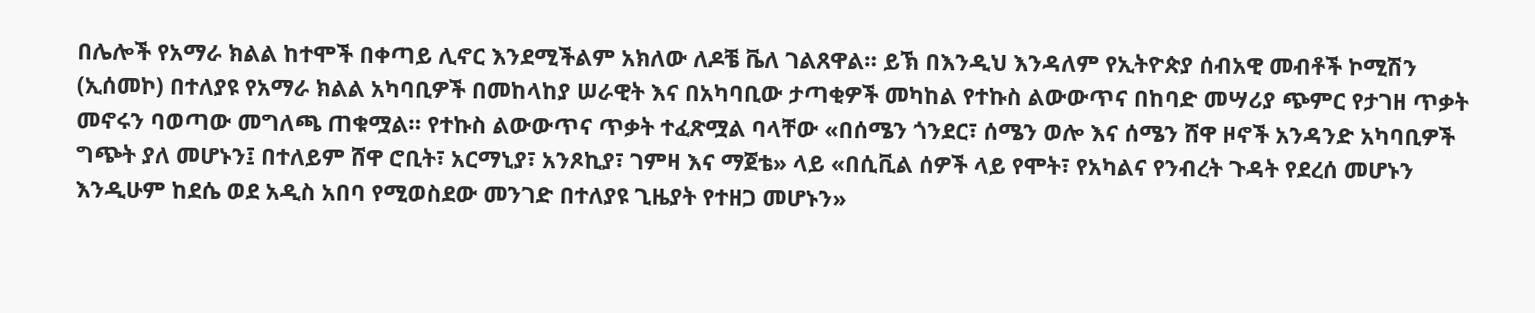በሌሎች የአማራ ክልል ከተሞች በቀጣይ ሊኖር እንደሚችልም አክለው ለዶቼ ቬለ ገልጸዋል። ይኽ በእንዲህ እንዳለም የኢትዮጵያ ሰብአዊ መብቶች ኮሚሽን (ኢሰመኮ) በተለያዩ የአማራ ክልል አካባቢዎች በመከላከያ ሠራዊት እና በአካባቢው ታጣቂዎች መካከል የተኩስ ልውውጥና በከባድ መሣሪያ ጭምር የታገዘ ጥቃት መኖሩን ባወጣው መግለጫ ጠቁሟል። የተኩስ ልውውጥና ጥቃት ተፈጽሟል ባላቸው «በሰሜን ጎንደር፣ ሰሜን ወሎ እና ሰሜን ሸዋ ዞኖች አንዳንድ አካባቢዎች ግጭት ያለ መሆኑን፤ በተለይም ሸዋ ሮቢት፣ አርማኒያ፣ አንጾኪያ፣ ገምዛ እና ማጀቴ» ላይ «በሲቪል ሰዎች ላይ የሞት፣ የአካልና የንብረት ጉዳት የደረሰ መሆኑን እንዲሁም ከደሴ ወደ አዲስ አበባ የሚወስደው መንገድ በተለያዩ ጊዜያት የተዘጋ መሆኑን»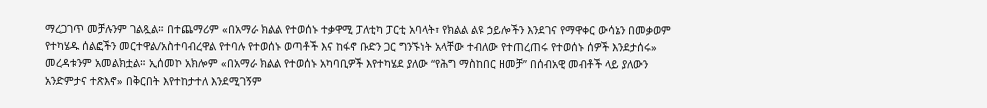ማረጋገጥ መቻሉንም ገልጿል። በተጨማሪም «በአማራ ክልል የተወሰኑ ተቃዋሚ ፓለቲካ ፓርቲ አባላት፣ የክልል ልዩ ኃይሎችን እንደገና የማዋቀር ውሳኔን በመቃወም የተካሄዱ ሰልፎችን መርተዋል/አስተባብረዋል የተባሉ የተወሰኑ ወጣቶች እና ከፋኖ ቡድን ጋር ግንኙነት አላቸው ተብለው የተጠረጠሩ የተወሰኑ ሰዎች እንደታሰሩ» መረዳቱንም አመልክቷል። ኢሰመኮ አክሎም «በአማራ ክልል የተወሰኑ አካባቢዎች እየተካሄደ ያለው “የሕግ ማስከበር ዘመቻ” በሰብአዊ መብቶች ላይ ያለውን አንድምታና ተጽእኖ» በቅርበት እየተከታተለ እንደሚገኝም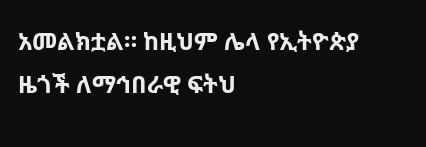አመልክቷል። ከዚህም ሌላ የኢትዮጵያ ዜጎች ለማኅበራዊ ፍትህ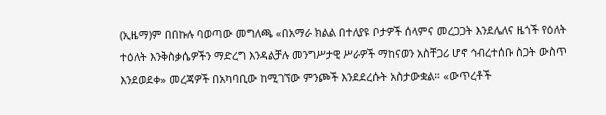(ኢዜማ)ም በበኩሉ ባወጣው መግለጫ «በአማራ ክልል በተለያዩ ቦታዎች ሰላምና መረጋጋት እንደሌለና ዜጎች የዕለት ተዕለት እንቅስቃሴዎችን ማድረግ እንዳልቻሉ መንግሥታዊ ሥራዎች ማከናወን አስቸጋሪ ሆኖ ኅብረተሰቡ ስጋት ውስጥ እንደወደቀ» መረጃዎች በአካባቢው ከሚገኘው ምንጮች እንደደረሱት አስታውቋል። «ውጥረቶች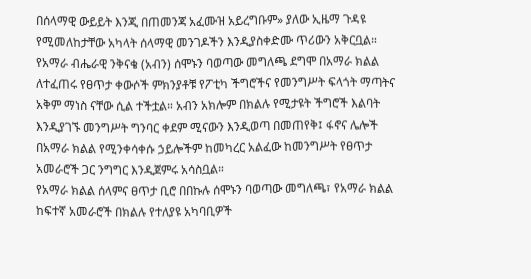በሰላማዊ ውይይት እንጂ በጠመንጃ አፈሙዝ አይረግቡም» ያለው ኢዜማ ጉዳዩ የሚመለከታቸው አካላት ሰላማዊ መንገዶችን እንዲያስቀድሙ ጥሪውን አቅርቧል።
የአማራ ብሔራዊ ንቅናቄ (አብን) ሰሞኑን ባወጣው መግለጫ ደግሞ በአማራ ክልል ለተፈጠሩ የፀጥታ ቀውሶች ምክንያቶቹ የፖቲካ ችግሮችና የመንግሥት ፍላጎት ማጣትና አቅም ማነስ ናቸው ሲል ተችቷል። አብን አክሎም በክልሉ የሚታዩት ችግሮች እልባት እንዲያገኙ መንግሥት ግንባር ቀደም ሚናውን እንዲወጣ በመጠየቅ፤ ፋኖና ሌሎች በአማራ ክልል የሚንቀሳቀሱ ኃይሎችም ከመካረር አልፈው ከመንግሥት የፀጥታ አመራሮች ጋር ንግግር እንዲጀምሩ አሳስቧል።
የአማራ ክልል ሰላምና ፀጥታ ቢሮ በበኩሉ ሰሞኑን ባወጣው መግለጫ፣ የአማራ ክልል ከፍተኛ አመራሮች በክልሉ የተለያዩ አካባቢዎች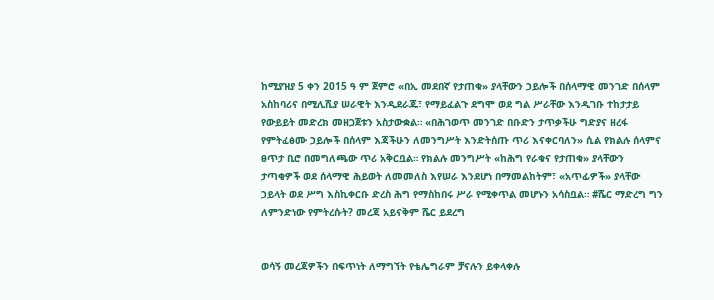ከሚያዝያ 5 ቀን 2015 ዓ ም ጀምሮ «በኢ መደበኛ የታጠቁ» ያላቸውን ኃይሎች በሰላማዊ መንገድ በሰላም አስከባሪና በሚሊሺያ ሠራዊት እንዲደራጁ፣ የማይፈልጉ ደግሞ ወደ ግል ሥራቸው እንዲገቡ ተከታታይ የውይይት መድረክ መዘጋጀቱን አስታውቋል። «በሕገወጥ መንገድ በቡድን ታጥቃችሁ ግድያና ዘረፋ የምትፈፅሙ ኃይሎች በሰላም እጃችሁን ለመንግሥት እንድትሰጡ ጥሪ እናቀርባለን» ሲል የክልሉ ሰላምና ፀጥታ ቢሮ በመግለጫው ጥሪ አቅርቧል። የክልሉ መንግሥት «ከሕግ የራቁና የታጠቁ» ያላቸውን ታጣቂዎች ወደ ሰላማዊ ሕይወት ለመመለስ እየሠራ እንደሆነ በማመልከትም፣ «አጥፊዎች» ያላቸው ኃይላት ወደ ሥግ እስኪቀርቡ ድረስ ሕግ የማስከበሩ ሥራ የሚቀጥል መሆኑን አሳስቧል። #ሼር ማድረግ ግን ለምንድነው የምትረሱት? መረጃ አይናቅም ሼር ይደረግ


ወሳኝ መረጃዎችን በፍጥነት ለማግኘት የቴሌግራም ቻናሉን ይቀላቀሉ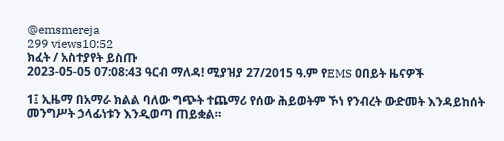@emsmereja
299 views10:52
ክፈት / አስተያየት ይስጡ
2023-05-05 07:08:43 ዓርብ ማለዳ! ሚያዝያ 27/2015 ዓ.ም የEMS ዐበይት ዜናዎች

1፤ ኢዜማ በአማራ ክልል ባለው ግጭት ተጨማሪ የሰው ሕይወትም ኾነ የንብረት ውድመት እንዳይከሰት መንግሥት ኃላፊነቱን እንዲወጣ ጠይቋል።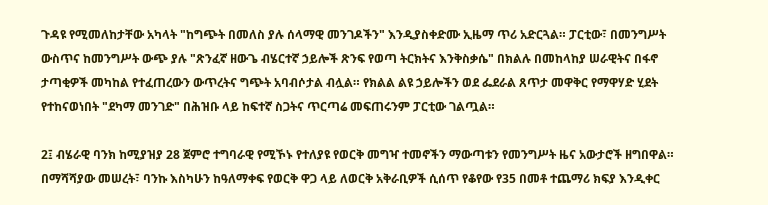ጉዳዩ የሚመለከታቸው አካላት "ከግጭት በመለስ ያሉ ሰላማዊ መንገዶችን" እንዲያስቀድሙ ኢዜማ ጥሪ አድርጓል። ፓርቲው፣ በመንግሥት ውስጥና ከመንግሥት ውጭ ያሉ "ጽንፈኛ ዘውጌ ብሄርተኛ ኃይሎች ጽንፍ የወጣ ትርክትና እንቅስቃሴ" በክልሉ በመከላከያ ሠራዊትና በፋኖ ታጣቂዎች መካከል የተፈጠረውን ውጥረትና ግጭት አባብሶታል ብሏል። የክልል ልዩ ኃይሎችን ወደ ፌደራል ጸጥታ መዋቅር የማዋሃድ ሂደት የተከናወነበት "ደካማ መንገድ" በሕዝቡ ላይ ከፍተኛ ስጋትና ጥርጣሬ መፍጠሩንም ፓርቲው ገልጧል።

2፤ ብሄራዊ ባንክ ከሚያዝያ 28 ጀምሮ ተግባራዊ የሚኾኑ የተለያዩ የወርቅ መግዣ ተመኖችን ማውጣቱን የመንግሥት ዜና አውታሮች ዘግበዋል። በማሻሻያው መሠረት፣ ባንኩ እስካሁን ከዓለማቀፍ የወርቅ ዋጋ ላይ ለወርቅ አቅራቢዎች ሲሰጥ የቆየው የ35 በመቶ ተጨማሪ ክፍያ እንዲቀር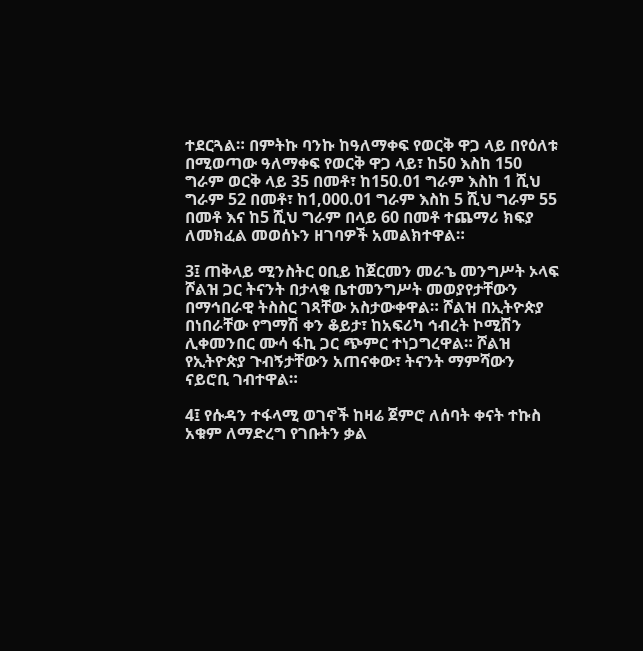ተደርጓል። በምትኩ ባንኩ ከዓለማቀፍ የወርቅ ዋጋ ላይ በየዕለቱ በሚወጣው ዓለማቀፍ የወርቅ ዋጋ ላይ፣ ከ50 እስከ 150 ግራም ወርቅ ላይ 35 በመቶ፣ ከ150.01 ግራም እስከ 1 ሺህ ግራም 52 በመቶ፣ ከ1,000.01 ግራም እስከ 5 ሺህ ግራም 55 በመቶ እና ከ5 ሺህ ግራም በላይ 60 በመቶ ተጨማሪ ክፍያ ለመክፈል መወሰኑን ዘገባዎች አመልክተዋል።

3፤ ጠቅላይ ሚንስትር ዐቢይ ከጀርመን መራኄ መንግሥት ኦላፍ ሾልዝ ጋር ትናንት በታላቁ ቤተመንግሥት መወያየታቸውን በማኅበራዊ ትስስር ገጻቸው አስታውቀዋል። ሾልዝ በኢትዮጵያ በነበራቸው የግማሽ ቀን ቆይታ፣ ከአፍሪካ ኅብረት ኮሚሽን ሊቀመንበር ሙሳ ፋኪ ጋር ጭምር ተነጋግረዋል። ሾልዝ የኢትዮጵያ ጉብኝታቸውን አጠናቀው፣ ትናንት ማምሻውን ናይሮቢ ገብተዋል።

4፤ የሱዳን ተፋላሚ ወገኖች ከዛሬ ጀምሮ ለሰባት ቀናት ተኩስ አቁም ለማድረግ የገቡትን ቃል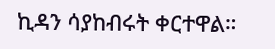ኪዳን ሳያከብሩት ቀርተዋል።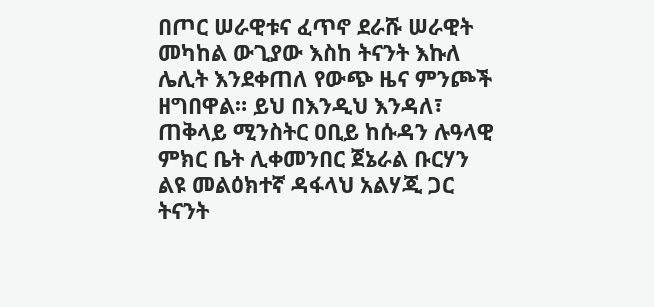በጦር ሠራዊቱና ፈጥኖ ደራሹ ሠራዊት መካከል ውጊያው እስከ ትናንት እኩለ ሌሊት እንደቀጠለ የውጭ ዜና ምንጮች ዘግበዋል። ይህ በእንዲህ እንዳለ፣ ጠቅላይ ሚንስትር ዐቢይ ከሱዳን ሉዓላዊ ምክር ቤት ሊቀመንበር ጀኔራል ቡርሃን ልዩ መልዕክተኛ ዳፋላህ አልሃጂ ጋር ትናንት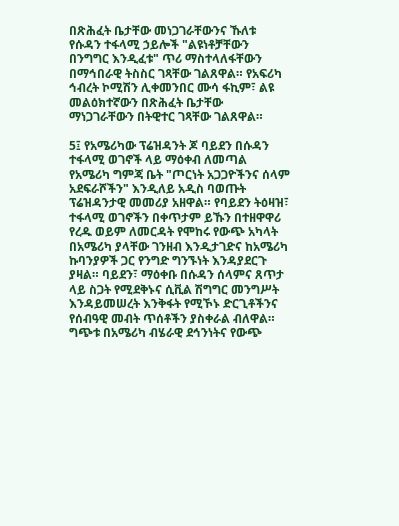በጽሕፈት ቤታቸው መነጋገራቸውንና ኹለቱ የሱዳን ተፋላሚ ኃይሎች "ልዩነቶቻቸውን በንግግር እንዲፈቱ" ጥሪ ማስተላለፋቸውን በማኅበራዊ ትስስር ገጻቸው ገልጸዋል። የአፍሪካ ኅብረት ኮሚሽን ሊቀመንበር ሙሳ ፋኪም፣ ልዩ መልዕክተኛውን በጽሕፈት ቤታቸው ማነጋገራቸውን በትዊተር ገጻቸው ገልጸዋል።

5፤ የአሜሪካው ፕሬዝዳንት ጆ ባይደን በሱዳን ተፋላሚ ወገኖች ላይ ማዕቀብ ለመጣል የአሜሪካ ግምጃ ቤት "ጦርነት አጋጋዮችንና ሰላም አደፍራሾችን" እንዲለይ አዲስ ባወጡት ፕሬዝዳንታዊ መመሪያ አዘዋል። የባይደን ትዕዛዝ፣ ተፋላሚ ወገኖችን በቀጥታም ይኹን በተዘዋዋሪ የረዱ ወይም ለመርዳት የሞከሩ የውጭ አካላት በአሜሪካ ያላቸው ገንዘብ እንዲታገድና ከአሜሪካ ኩባንያዎች ጋር የንግድ ግንኙነት እንዳያደርጉ ያዛል። ባይደን፣ ማዕቀቡ በሱዳን ሰላምና ጸጥታ ላይ ስጋት የሚደቅኑና ሲቪል ሽግግር መንግሥት እንዳይመሠረት እንቅፋት የሚኾኑ ድርጊቶችንና የሰብዓዊ መብት ጥሰቶችን ያስቀራል ብለዋል። ግጭቱ በአሜሪካ ብሄራዊ ደኅንነትና የውጭ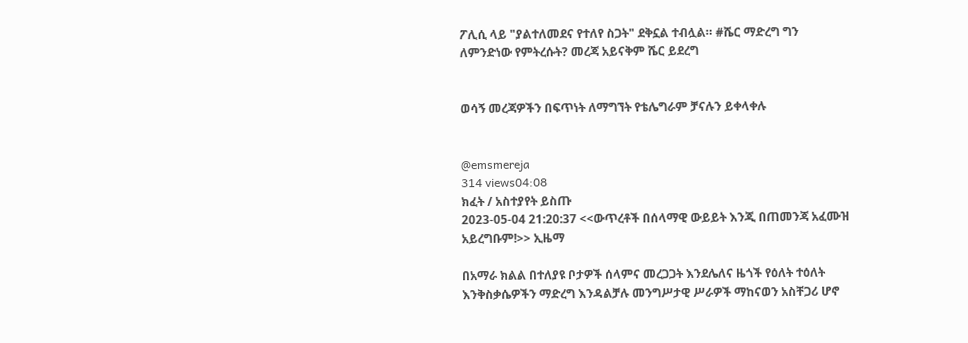ፖሊሲ ላይ "ያልተለመደና የተለየ ስጋት" ደቅኗል ተብሏል። #ሼር ማድረግ ግን ለምንድነው የምትረሱት? መረጃ አይናቅም ሼር ይደረግ


ወሳኝ መረጃዎችን በፍጥነት ለማግኘት የቴሌግራም ቻናሉን ይቀላቀሉ


@emsmereja
314 views04:08
ክፈት / አስተያየት ይስጡ
2023-05-04 21:20:37 <<ውጥረቶች በሰላማዊ ውይይት እንጂ በጠመንጃ አፈሙዝ አይረግቡም!>> ኢዜማ

በአማራ ክልል በተለያዩ ቦታዎች ሰላምና መረጋጋት እንደሌለና ዜጎች የዕለት ተዕለት እንቅስቃሴዎችን ማድረግ እንዳልቻሉ መንግሥታዊ ሥራዎች ማከናወን አስቸጋሪ ሆኖ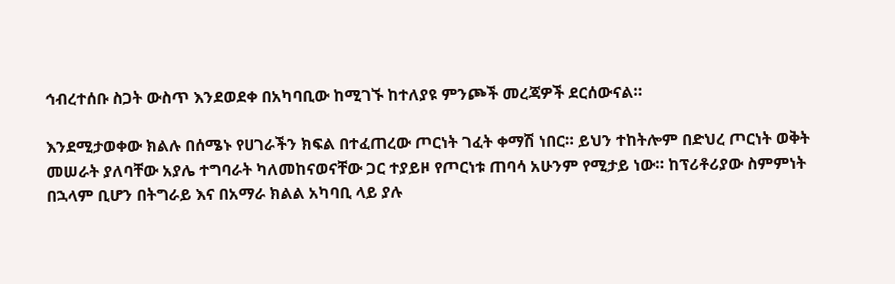ኅብረተሰቡ ስጋት ውስጥ እንደወደቀ በአካባቢው ከሚገኙ ከተለያዩ ምንጮች መረጃዎች ደርሰውናል።

እንደሚታወቀው ክልሉ በሰሜኑ የሀገራችን ክፍል በተፈጠረው ጦርነት ገፈት ቀማሽ ነበር። ይህን ተከትሎም በድህረ ጦርነት ወቅት መሠራት ያለባቸው አያሌ ተግባራት ካለመከናወናቸው ጋር ተያይዞ የጦርነቱ ጠባሳ አሁንም የሚታይ ነው። ከፕሪቶሪያው ስምምነት በኋላም ቢሆን በትግራይ እና በአማራ ክልል አካባቢ ላይ ያሉ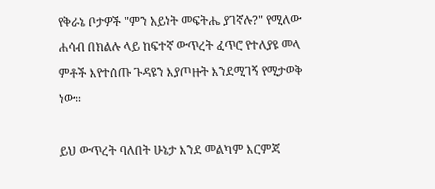የቅራኔ ቦታዎች "ምን አይነት መፍትሔ ያገኛሉ?" የሚለው ሐሳብ በክልሉ ላይ ከፍተኛ ውጥረት ፈጥሮ የተለያዩ መላ ምቶች እየተሰጡ ጉዳዩን እያጦዙት እንደሚገኝ የሚታወቅ ነው።

ይህ ውጥረት ባለበት ሁኔታ እንደ መልካም እርምጃ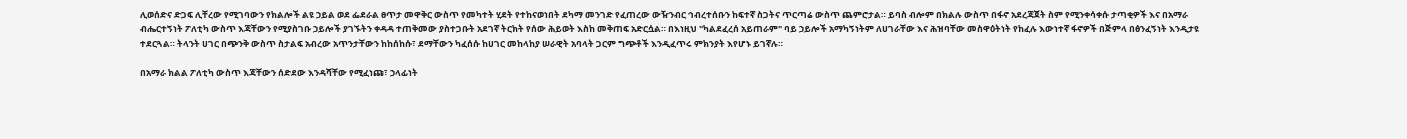ሊወሰድና ድጋፍ ሊቸረው የሚገባውን የክልሎች ልዩ ኃይል ወደ ፌደራል ፀጥታ መዋቅር ውስጥ የመካተት ሂደት የተከናወነበት ደካማ መንገድ የፈጠረው ውዥንብር ኅብረተሰቡን ከፍተኛ ስጋትና ጥርጣሬ ውስጥ ጨምሮታል። ይባስ ብሎም በክልሉ ውስጥ በፋኖ አደረጃጀት ስም የሚንቀሳቀሱ ታጣቂዎች እና በአማራ ብሔርተኝነት ፖለቲካ ውስጥ እጃቸውን የሚያስገቡ ኃይሎች ያገኙትን ቀዳዳ ተጠቅመው ያስተጋቡት አደገኛ ትርክት የሰው ሕይወት እስከ መቅጠፍ አድርሷል። በእነዚህ "ካልደፈረሰ አይጠራም" ባይ ኃይሎች አማካኝነትም ለሀገራቸው እና ሕዝባቸው መስዋዕትነት የከፈሉ እውነተኛ ፋኖዎች በጅምላ በፅንፈኝነት እንዲታዩ ተደርጓል። ትላንት ሀገር በጭንቅ ውስጥ ስታልፍ አብረው አጥንታቸውን ከከሰከሱ፣ ደማቸውን ካፈሰሱ ከሀገር መከላከያ ሠራዊት አባላት ጋርም ግጭቶች እንዲፈጥሩ ምክንያት እየሆኑ ይገኛሉ።

በአማራ ክልል ፖለቲካ ውስጥ እጃቸውን ሰድደው እንዳሻቸው የሚፈነጩ፣ ኃላፊነት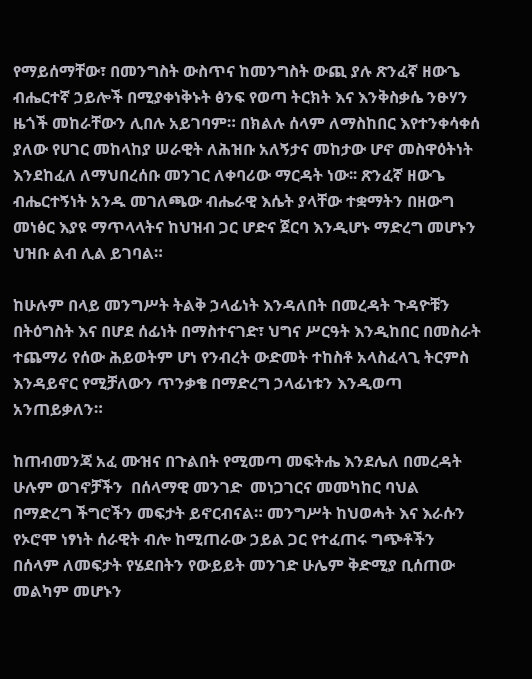የማይሰማቸው፣ በመንግስት ውስጥና ከመንግስት ውጪ ያሉ ጽንፈኛ ዘውጌ ብሔርተኛ ኃይሎች በሚያቀነቅኑት ፅንፍ የወጣ ትርክት እና እንቅስቃሴ ንፁሃን ዜጎች መከራቸውን ሊበሉ አይገባም። በክልሉ ሰላም ለማስከበር እየተንቀሳቀሰ ያለው የሀገር መከላከያ ሠራዊት ለሕዝቡ አለኝታና መከታው ሆኖ መስዋዕትነት እንደከፈለ ለማህበረሰቡ መንገር ለቀባሪው ማርዳት ነው፡፡ ጽንፈኛ ዘውጌ ብሔርተኝነት አንዱ መገለጫው ብሔራዊ እሴት ያላቸው ተቋማትን በዘውግ መነፅር እያዩ ማጥላላትና ከህዝብ ጋር ሆድና ጀርባ እንዲሆኑ ማድረግ መሆኑን ህዝቡ ልብ ሊል ይገባል።

ከሁሉም በላይ መንግሥት ትልቅ ኃላፊነት እንዳለበት በመረዳት ጉዳዮቹን በትዕግስት እና በሆደ ሰፊነት በማስተናገድ፣ ህግና ሥርዓት እንዲከበር በመስራት ተጨማሪ የሰው ሕይወትም ሆነ የንብረት ውድመት ተከስቶ አላስፈላጊ ትርምስ እንዳይኖር የሚቻለውን ጥንቃቄ በማድረግ ኃላፊነቱን እንዲወጣ አንጠይቃለን።

ከጠብመንጃ አፈ ሙዝና በጉልበት የሚመጣ መፍትሔ እንደሌለ በመረዳት ሁሉም ወገኖቻችን  በሰላማዊ መንገድ  መነጋገርና መመካከር ባህል በማድረግ ችግሮችን መፍታት ይኖርብናል። መንግሥት ከህወሓት እና እራሱን የኦሮሞ ነፃነት ሰራዊት ብሎ ከሚጠራው ኃይል ጋር የተፈጠሩ ግጭቶችን በሰላም ለመፍታት የሄደበትን የውይይት መንገድ ሁሌም ቅድሚያ ቢሰጠው መልካም መሆኑን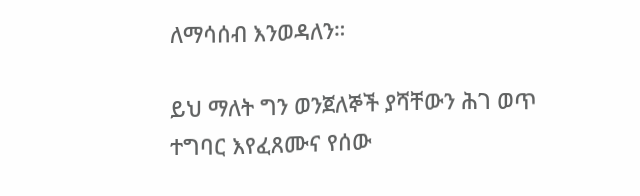ለማሳሰብ እንወዳለን።

ይህ ማለት ግን ወንጀለኞች ያሻቸውን ሕገ ወጥ ተግባር እየፈጸሙና የሰው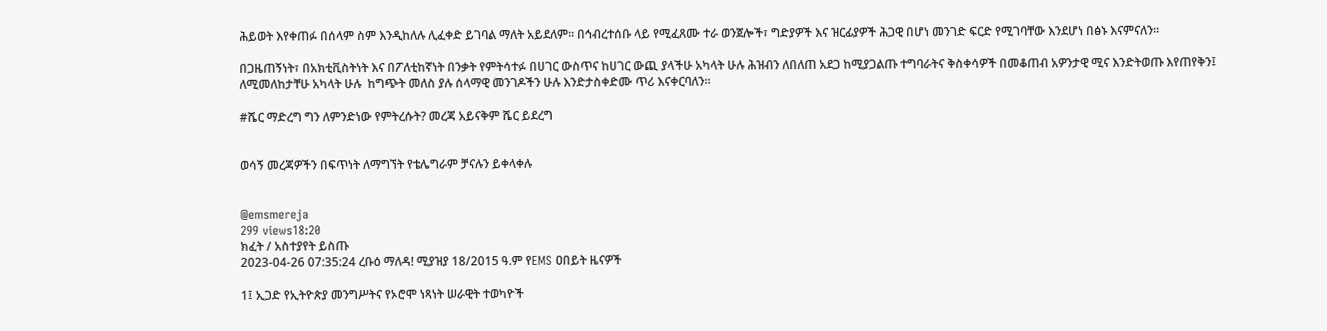ሕይወት እየቀጠፉ በሰላም ስም እንዲከለሉ ሊፈቀድ ይገባል ማለት አይደለም፡፡ በኅብረተሰቡ ላይ የሚፈጸሙ ተራ ወንጀሎች፣ ግድያዎች እና ዝርፊያዎች ሕጋዊ በሆነ መንገድ ፍርድ የሚገባቸው እንደሆነ በፅኑ እናምናለን።

በጋዜጠኝነት፣ በአክቲቪስትነት እና በፖለቲከኛነት በንቃት የምትሳተፉ በሀገር ውስጥና ከሀገር ውጪ ያላችሁ አካላት ሁሉ ሕዝብን ለበለጠ አደጋ ከሚያጋልጡ ተግባራትና ቅስቀሳዎች በመቆጠብ አዎንታዊ ሚና እንድትወጡ እየጠየቅን፤ ለሚመለከታቸሁ አካላት ሁሉ  ከግጭት መለስ ያሉ ሰላማዊ መንገዶችን ሁሉ እንድታስቀድሙ ጥሪ እናቀርባለን።

#ሼር ማድረግ ግን ለምንድነው የምትረሱት? መረጃ አይናቅም ሼር ይደረግ


ወሳኝ መረጃዎችን በፍጥነት ለማግኘት የቴሌግራም ቻናሉን ይቀላቀሉ


@emsmereja
299 views18:20
ክፈት / አስተያየት ይስጡ
2023-04-26 07:35:24 ረቡዕ ማለዳ! ሚያዝያ 18/2015 ዓ.ም የEMS ዐበይት ዜናዎች

1፤ ኢጋድ የኢትዮጵያ መንግሥትና የኦሮሞ ነጻነት ሠራዊት ተወካዮች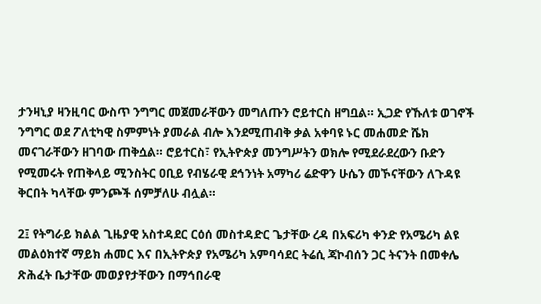ታንዛኒያ ዛንዚባር ውስጥ ንግግር መጀመራቸውን መግለጡን ሮይተርስ ዘግቧል። ኢጋድ የኹለቱ ወገኖች ንግግር ወደ ፖለቲካዊ ስምምነት ያመራል ብሎ እንደሚጠብቅ ቃል አቀባዩ ኑር መሐመድ ሼክ መናገራቸውን ዘገባው ጠቅሷል። ሮይተርስ፣ የኢትዮጵያ መንግሥትን ወክሎ የሚደራደረውን ቡድን የሚመሩት የጠቅላይ ሚንስትር ዐቢይ የብሄራዊ ደኅንነት አማካሪ ሬድዋን ሁሴን መኾናቸውን ለጉዳዩ ቅርበት ካላቸው ምንጮች ሰምቻለሁ ብሏል።

2፤ የትግራይ ክልል ጊዜያዊ አስተዳደር ርዕሰ መስተዳድር ጌታቸው ረዳ በአፍሪካ ቀንድ የአሜሪካ ልዩ መልዕክተኛ ማይክ ሐመር እና በኢትዮጵያ የአሜሪካ አምባሳደር ትሬሲ ጃኮብሰን ጋር ትናንት በመቀሌ ጽሕፈት ቤታቸው መወያየታቸውን በማኅበራዊ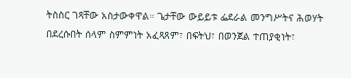ትስስር ገጻቸው አስታውቀዋል። ጌታቸው ውይይቱ ፌደራል መንግሥትና ሕወሃት በደረሱበት ሰላም ስምምነት አፈጻጸም፣ በፍትህ፣ በወንጀል ተጠያቂነት፣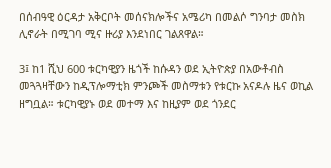በሰብዓዊ ዕርዳታ አቅርቦት መሰናክሎችና አሜሪካ በመልሶ ግንባታ መስክ ሊኖራት በሚገባ ሚና ዙሪያ እንደነበር ገልጸዋል።

3፤ ከ1 ሺህ 600 ቱርካዊያን ዜጎች ከሱዳን ወደ ኢትዮጵያ በአውቶብስ መጓጓዛቸውን ከዲፕሎማቲክ ምንጮች መስማቱን የቱርኩ አናዶሉ ዜና ወኪል ዘግቧል። ቱርካዊያኑ ወደ መተማ እና ከዚያም ወደ ጎንደር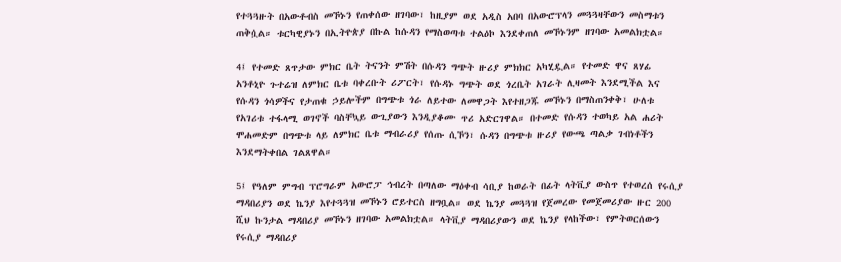የተጓጓዙት በአውቶብስ መኾኑን የጠቀሰው ዘገባው፣ ከዚያም ወደ አዲስ አበባ በአውሮፕላን መጓጓዛቸውን መስማቱን ጠቅሷል። ቱርካዊያኑን በኢትዮጵያ በኩል ከሱዳን የማስወጣቱ ተልዕኮ እንደቀጠለ መኾኑንም ዘገባው አመልክቷል።

4፤ የተመድ ጸጥታው ምክር ቤት ትናንት ምሽት በሱዳን ግጭት ዙሪያ ምክክር አካሂዷል። የተመድ ዋና ጸሃፊ አንቶኒዮ ጉተሬዝ ለምክር ቤቱ ባቀረቡት ሪፖርት፣ የሱዳኑ ግጭት ወደ ጎረቤት አገራት ሊዛመት እንደሚችል እና የሱዳን ጎሳዎችና የታጠቁ ኃይሎችም በግጭቱ ጎራ ለይተው ለመዋጋት እየተዘጋጁ መኾኑን በማስጠንቀቅ፣ ሁለቱ የአገሪቱ ተፋላሚ ወገኖች ባስቸኳይ ውጊያውን እንዲያቆሙ ጥሪ አድርገዋል። በተመድ የሱዳን ተወካይ አል ሐሪት ሞሐመድም በግጭቱ ላይ ለምክር ቤቱ ማብራሪያ የሰጡ ሲኾን፣ ሱዳን በግጭቱ ዙሪያ የውጫ ጣልቃ ገብነቶችን እንደማትቀበል ገልጸዋል።

5፤ የዓለም ምግብ ፕሮግራም አውሮፓ ኅብረት በጣለው ማዕቀብ ሳቢያ ከወራት በፊት ላትቪያ ውስጥ የተወረሰ የሩሲያ ማዳበሪያን ወደ ኬንያ እየተጓጓዝ መኾኑን ሮይተርስ ዘግቧል። ወደ ኬንያ መጓጓዝ የጀመረው የመጀመሪያው ዙር 200 ሺህ ኩንታል ማዳበሪያ መኾኑን ዘገባው አመልክቷል። ላትቪያ ማዳበሪያውን ወደ ኬንያ የላከችው፣ የምትወርሰውን የሩሲያ ማዳበሪያ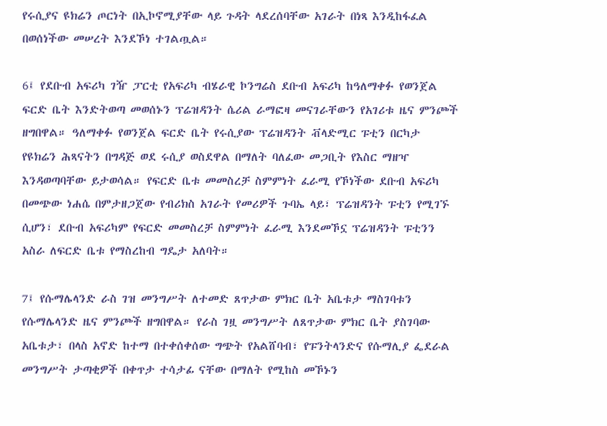የሩሲያና ዩክሬን ጦርነት በኢኮኖሚያቸው ላይ ጉዳት ላደረሰባቸው አገራት በነጻ እንዲከፋፈል በወሰነችው መሠረት እንደኾነ ተገልጧል።

6፤ የደቡብ አፍሪካ ገዥ ፓርቲ የአፍሪካ ብሄራዊ ኮንግሬስ ደቡብ አፍሪካ ከዓለማቀፉ የወንጀል ፍርድ ቤት እንድትወጣ መወሰኑን ፕሬዝዳንት ሴሪል ራማፎዛ መናገራቸውን የአገሪቱ ዜና ምንጮች ዘግበዋል። ዓለማቀፉ የወንጀል ፍርድ ቤት የሩሲያው ፕሬዝዳንት ቭላድሚር ፑቲን በርካታ የዩክሬን ሕጻናትን በግዳጅ ወደ ሩሲያ ወስደዋል በማለት ባለፈው መጋቢት የእስር ማዘዣ እንዳወጣባቸው ይታወሳል። የፍርድ ቤቱ መመስረቻ ስምምነት ፈራሚ የኾነችው ደቡብ አፍሪካ በመጭው ነሐሴ በምታዘጋጀው የብሪክስ አገራት የመሪዎች ጉባኤ ላይ፣ ፕሬዝዳንት ፑቲን የሚገኙ ሲሆን፣ ደቡብ አፍሪካም የፍርድ መመስረቻ ስምምነት ፈራሚ እንደመኾኗ ፕሬዝዳንት ፑቲንን አስራ ለፍርድ ቤቱ የማስረከብ ግዴታ አለባት።

7፤ የሱማሌላንድ ራስ ገዝ መንግሥት ለተመድ ጸጥታው ምክር ቤት አቤቱታ ማስገባቱን የሱማሌላንድ ዜና ምንጮች ዘግበዋል። የራስ ገዟ መንግሥት ለጸጥታው ምክር ቤት ያስገባው አቤቱታ፣ በላስ አኖድ ከተማ በተቀሰቀሰው ግጭት የአልሸባብ፣ የፑንትላንድና የሱማሊያ ፌደራል መንግሥት ታጣቂዎች በቀጥታ ተሳታፊ ናቸው በማለት የሚከስ መኾኑን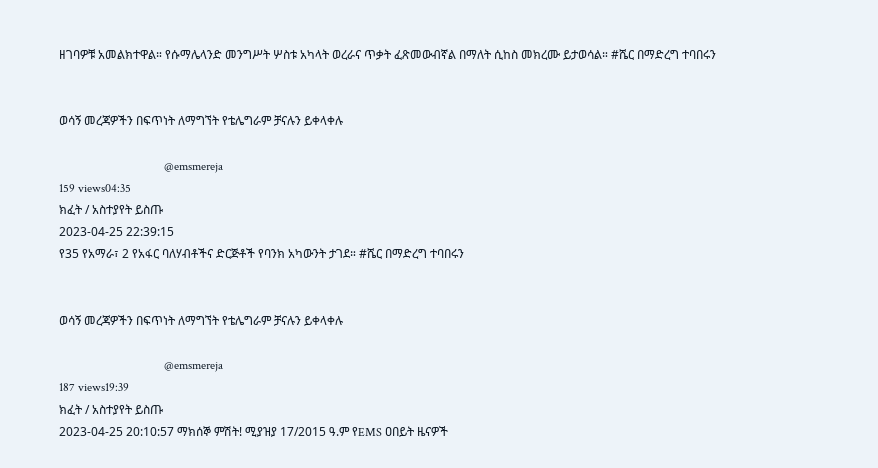ዘገባዎቹ አመልክተዋል። የሱማሌላንድ መንግሥት ሦስቱ አካላት ወረራና ጥቃት ፈጽመውብኛል በማለት ሲከስ መክረሙ ይታወሳል። #ሼር በማድረግ ተባበሩን


ወሳኝ መረጃዎችን በፍጥነት ለማግኘት የቴሌግራም ቻናሉን ይቀላቀሉ

                                   @emsmereja
159 views04:35
ክፈት / አስተያየት ይስጡ
2023-04-25 22:39:15
የ35 የአማራ፣ 2 የአፋር ባለሃብቶችና ድርጅቶች የባንክ አካውንት ታገደ። #ሼር በማድረግ ተባበሩን


ወሳኝ መረጃዎችን በፍጥነት ለማግኘት የቴሌግራም ቻናሉን ይቀላቀሉ

                                   @emsmereja
187 views19:39
ክፈት / አስተያየት ይስጡ
2023-04-25 20:10:57 ማክሰኞ ምሽት! ሚያዝያ 17/2015 ዓ.ም የEMS ዐበይት ዜናዎች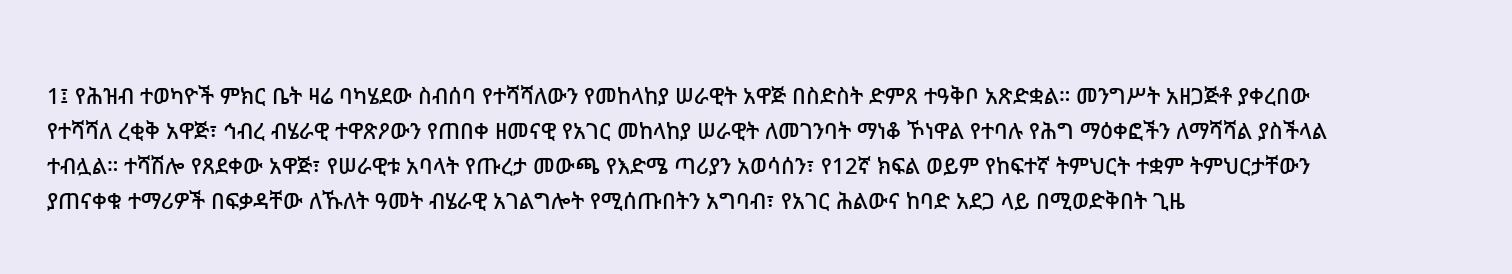1፤ የሕዝብ ተወካዮች ምክር ቤት ዛሬ ባካሄደው ስብሰባ የተሻሻለውን የመከላከያ ሠራዊት አዋጅ በስድስት ድምጸ ተዓቅቦ አጽድቋል። መንግሥት አዘጋጅቶ ያቀረበው የተሻሻለ ረቂቅ አዋጅ፣ ኅብረ ብሄራዊ ተዋጽዖውን የጠበቀ ዘመናዊ የአገር መከላከያ ሠራዊት ለመገንባት ማነቆ ኾነዋል የተባሉ የሕግ ማዕቀፎችን ለማሻሻል ያስችላል ተብሏል። ተሻሽሎ የጸደቀው አዋጅ፣ የሠራዊቱ አባላት የጡረታ መውጫ የእድሜ ጣሪያን አወሳሰን፣ የ12ኛ ክፍል ወይም የከፍተኛ ትምህርት ተቋም ትምህርታቸውን ያጠናቀቁ ተማሪዎች በፍቃዳቸው ለኹለት ዓመት ብሄራዊ አገልግሎት የሚሰጡበትን አግባብ፣ የአገር ሕልውና ከባድ አደጋ ላይ በሚወድቅበት ጊዜ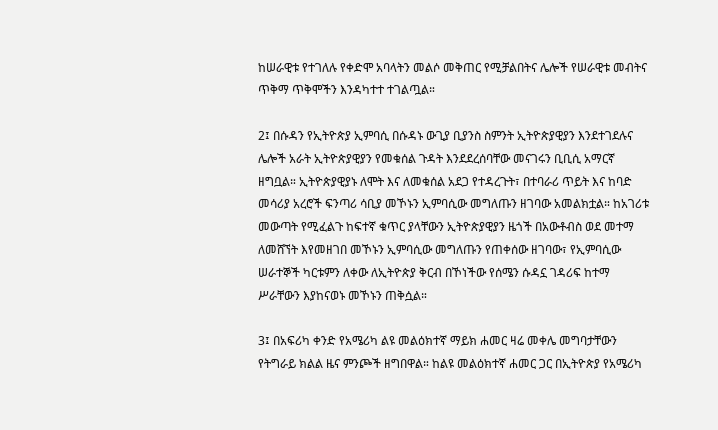ከሠራዊቱ የተገለሉ የቀድሞ አባላትን መልሶ መቅጠር የሚቻልበትና ሌሎች የሠራዊቱ መብትና ጥቅማ ጥቅሞችን እንዳካተተ ተገልጧል።

2፤ በሱዳን የኢትዮጵያ ኢምባሲ በሱዳኑ ውጊያ ቢያንስ ስምንት ኢትዮጵያዊያን እንደተገደሉና ሌሎች አራት ኢትዮጵያዊያን የመቁሰል ጉዳት እንደደረሰባቸው መናገሩን ቢቢሲ አማርኛ ዘግቧል። ኢትዮጵያዊያኑ ለሞት እና ለመቁሰል አደጋ የተዳረጉት፣ በተባራሪ ጥይት እና ከባድ መሳሪያ አረሮች ፍንጣሪ ሳቢያ መኾኑን ኢምባሲው መግለጡን ዘገባው አመልክቷል። ከአገሪቱ መውጣት የሚፈልጉ ከፍተኛ ቁጥር ያላቸውን ኢትዮጵያዊያን ዜጎች በአውቶብስ ወደ መተማ ለመሸኘት እየመዘገበ መኾኑን ኢምባሲው መግለጡን የጠቀሰው ዘገባው፣ የኢምባሲው ሠራተኞች ካርቱምን ለቀው ለኢትዮጵያ ቅርብ በኾነችው የሰሜን ሱዳኗ ገዳሪፍ ከተማ ሥራቸውን እያከናወኑ መኾኑን ጠቅሷል።

3፤ በአፍሪካ ቀንድ የአሜሪካ ልዩ መልዕክተኛ ማይክ ሐመር ዛሬ መቀሌ መግባታቸውን የትግራይ ክልል ዜና ምንጮች ዘግበዋል። ከልዩ መልዕክተኛ ሐመር ጋር በኢትዮጵያ የአሜሪካ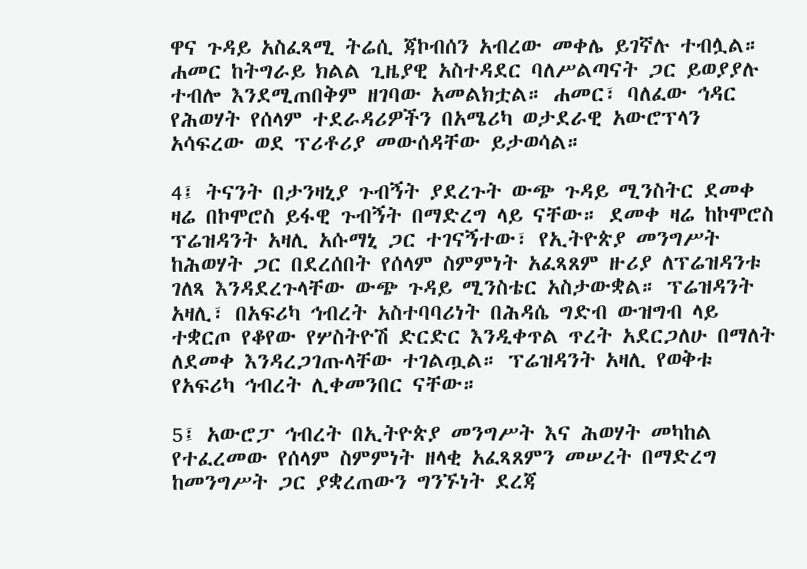ዋና ጉዳይ አስፈጻሚ ትሬሲ ጃኮብሰን አብረው መቀሌ ይገኛሉ ተብሏል። ሐመር ከትግራይ ክልል ጊዜያዊ አስተዳደር ባለሥልጣናት ጋር ይወያያሉ ተብሎ እንደሚጠበቅም ዘገባው አመልክቷል። ሐመር፣ ባለፈው ኅዳር የሕወሃት የሰላም ተደራዳሪዎችን በአሜሪካ ወታደራዊ አውሮፕላን አሳፍረው ወደ ፕሪቶሪያ መውሰዳቸው ይታወሳል።

4፤ ትናንት በታንዛኒያ ጉብኝት ያደረጉት ውጭ ጉዳይ ሚንስትር ደመቀ ዛሬ በኮሞሮስ ይፋዊ ጉብኝት በማድረግ ላይ ናቸው። ደመቀ ዛሬ ከኮሞሮስ ፕሬዝዳንት አዛሊ አሱማኒ ጋር ተገናኝተው፣ የኢትዮጵያ መንግሥት ከሕወሃት ጋር በደረሰበት የሰላም ስምምነት አፈጻጸም ዙሪያ ለፕሬዝዳንቱ ገለጻ እንዳደረጉላቸው ውጭ ጉዳይ ሚንስቴር አስታውቋል። ፕሬዝዳንት አዛሊ፣ በአፍሪካ ኅብረት አስተባባሪነት በሕዳሴ ግድብ ውዝግብ ላይ ተቋርጦ የቆየው የሦስትዮሽ ድርድር እንዲቀጥል ጥረት አደርጋለሁ በማለት ለደመቀ እንዳረጋገጡላቸው ተገልጧል። ፕሬዝዳንት አዛሊ የወቅቱ የአፍሪካ ኅብረት ሊቀመንበር ናቸው።

5፤ አውሮፓ ኅብረት በኢትዮጵያ መንግሥት እና ሕወሃት መካከል የተፈረመው የሰላም ስምምነት ዘላቂ አፈጻጸምን መሠረት በማድረግ ከመንግሥት ጋር ያቋረጠውን ግንኙነት ደረጃ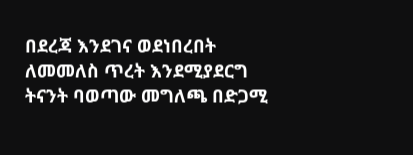በደረጃ እንደገና ወደነበረበት ለመመለስ ጥረት እንደሚያደርግ ትናንት ባወጣው መግለጫ በድጋሚ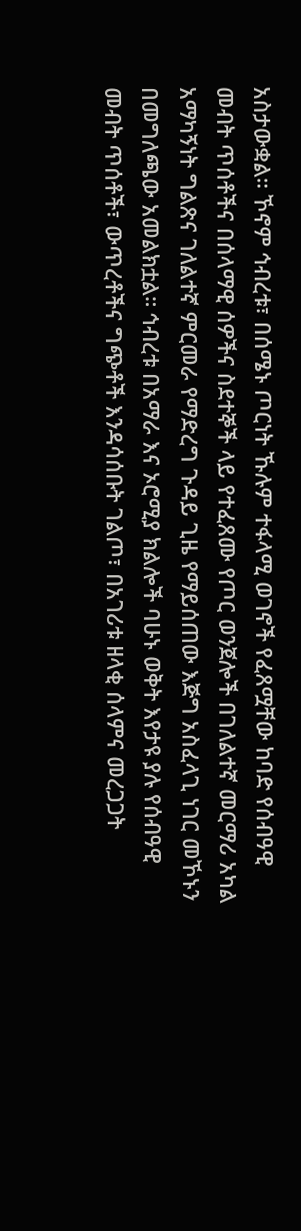አስታውቋል። ኾኖም ኅብረቱ፣ በሰሜኑ ጦርነት ኹሉም ተፋላሚ ወገኖች የፈጸሟቸው ከባድ የሰብዓዊ መብት ጥሰቶችና በሰላማዊ ሰዎችና ስደተኞች ላይ የተፈጸሙ የጦር ወንጀሎች በገለልተኛ መርማሪ አካል አማካኝነት ግልጽና ገለልተኛ ምርመራ የማድረግ ጉዳይ ጊዜ የማይሰጠው እጅግ አስፈላጊ ነገር መኾኑን በመግለጫው አመልክቷል። ኅብረቱ በአማራ እና ኦሮሚያ ክልሎች ባሁኑ ወቅት እየታዩ ያሉ የሰብዓዊ መብት ጥሰቶች፣ ውጥረቶችና ግጭቶች እንዳሳሰቡት ገልጦ፣ በአገሪቱ ዘላቂ ሰላምና መረጋጋት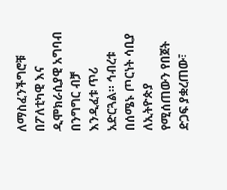ለማስፈንችግሮቹ በፖለቲካዊ እና ዲሞክራሲያዊ አግባብ በንግግር ብቻ እንዲፈቱ ጥሪ አድርጓል። ኅብረቱ በሰሜኑ ጦርነት ሳቢያ ለኢትዮጵያ የሚሰጠውን የበጀት ድጋፍ ያቋረጠው፣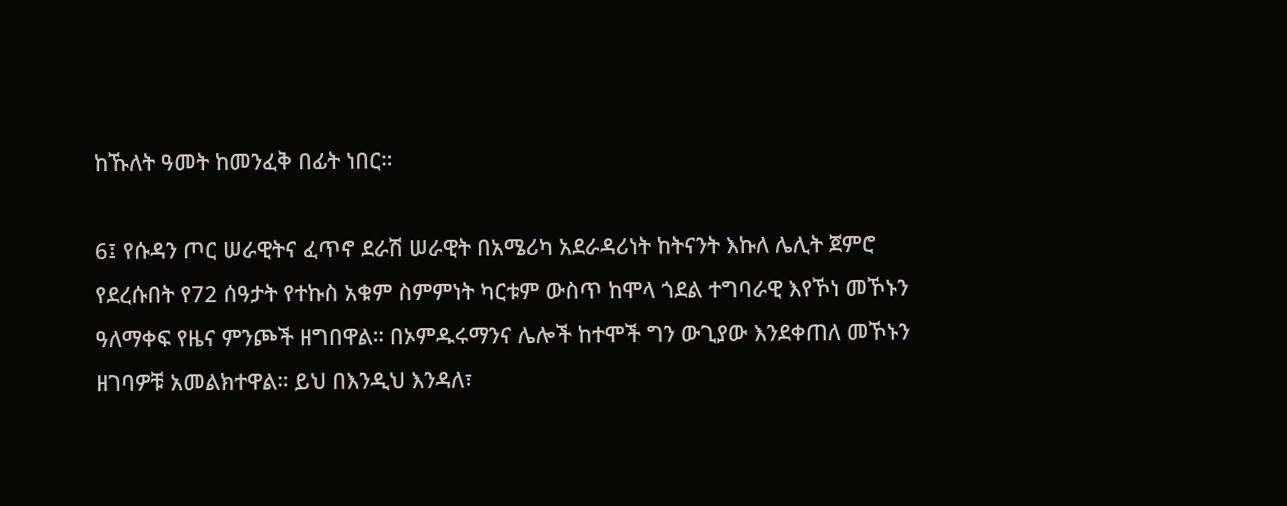ከኹለት ዓመት ከመንፈቅ በፊት ነበር።

6፤ የሱዳን ጦር ሠራዊትና ፈጥኖ ደራሽ ሠራዊት በአሜሪካ አደራዳሪነት ከትናንት እኩለ ሌሊት ጀምሮ የደረሱበት የ72 ሰዓታት የተኩስ አቁም ስምምነት ካርቱም ውስጥ ከሞላ ጎደል ተግባራዊ እየኾነ መኾኑን ዓለማቀፍ የዜና ምንጮች ዘግበዋል። በኦምዱሩማንና ሌሎች ከተሞች ግን ውጊያው እንደቀጠለ መኾኑን ዘገባዎቹ አመልክተዋል። ይህ በእንዲህ እንዳለ፣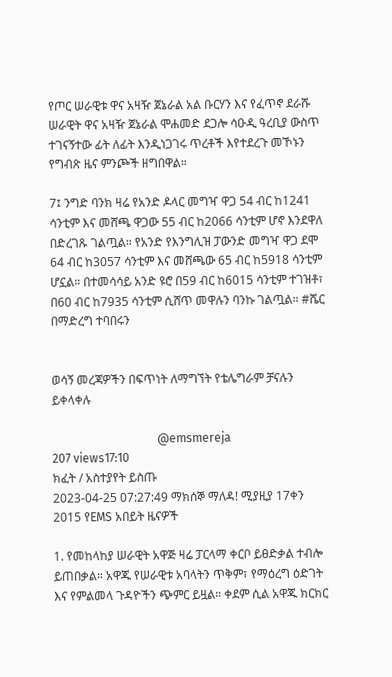የጦር ሠራዊቱ ዋና አዛዥ ጀኔራል አል ቡርሃን እና የፈጥኖ ደራሹ ሠራዊት ዋና አዛዥ ጀኔራል ሞሐመድ ደጋሎ ሳዑዲ ዓረቢያ ውስጥ ተገናኝተው ፊት ለፊት እንዲነጋገሩ ጥረቶች እየተደረጉ መኾኑን የግብጽ ዜና ምንጮች ዘግበዋል።

7፤ ንግድ ባንክ ዛሬ የአንድ ዶላር መግዣ ዋጋ 54 ብር ከ1241 ሳንቲም እና መሸጫ ዋጋው 55 ብር ከ2066 ሳንቲም ሆኖ እንደዋለ በድረገጹ ገልጧል። የአንድ የእንግሊዝ ፓውንድ መግዣ ዋጋ ደሞ 64 ብር ከ3057 ሳንቲም እና መሸጫው 65 ብር ከ5918 ሳንቲም ሆኗል። በተመሳሳይ አንድ ዩሮ በ59 ብር ከ6015 ሳንቲም ተገዝቶ፣ በ60 ብር ከ7935 ሳንቲም ሲሸጥ መዋሉን ባንኩ ገልጧል። #ሼር በማድረግ ተባበሩን


ወሳኝ መረጃዎችን በፍጥነት ለማግኘት የቴሌግራም ቻናሉን ይቀላቀሉ

                                   @emsmereja
207 views17:10
ክፈት / አስተያየት ይስጡ
2023-04-25 07:27:49 ማክሰኞ ማለዳ! ሚያዚያ 17ቀን 2015 የEMS አበይት ዜናዎች

1. የመከላከያ ሠራዊት አዋጅ ዛሬ ፓርላማ ቀርቦ ይፀድቃል ተብሎ ይጠበቃል። አዋጁ የሠራዊቱ አባላትን ጥቅም፣ የማዕረግ ዕድገት እና የምልመላ ጉዳዮችን ጭምር ይዟል። ቀደም ሲል አዋጁ ክርክር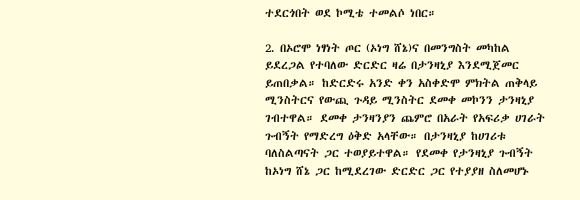ተደርጎበት ወደ ኮሚቴ ተመልሶ ነበር።

2. በኦሮሞ ነፃነት ጦር (ኦነግ ሸኔ)ና በመንግስት መካከል ይደረጋል የተባለው ድርድር ዛሬ በታንዛኒያ እንደሚጀመር ይጠበቃል። ከድርድሩ አንድ ቀን አስቀድሞ ምክትል ጠቅላይ ሚንስትርና የውጪ ጉዳይ ሚንስትር ደመቀ መኮንን ታንዛኒያ ገብተዋል። ደመቀ ታንዛንያን ጨምሮ በአራት የአፍሪቃ ሀገራት ጉብኝት የማድረግ ዕቅድ አላቸው። በታንዛኒያ ከሀገሪቱ ባለስልጣናት ጋር ተወያይተዋል። የደመቀ የታንዛኒያ ጉብኝት ከኦነግ ሸኔ ጋር ከሚደረገው ድርድር ጋር የተያያዘ ስለመሆኑ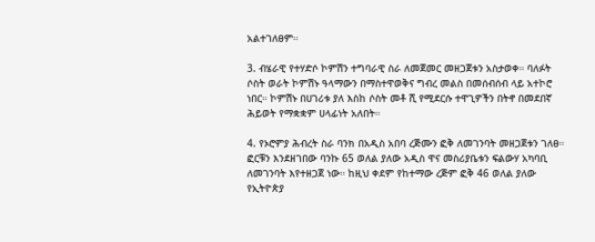አልተገለፀም።

3. ብሄራዊ የተሃድሶ ኮምሽን ተግባራዊ ስራ ለመጀመር መዘጋጀቱን አስታወቀ። ባለፉት ሶስት ወራት ኮምሽኑ ዓላማውን በማስተዋወቅና ግብረ መልስ በመሰብሰብ ላይ አተኮሮ ነበር። ኮምሽኑ በሀገሪቱ ያለ እስከ ሶስት መቶ ሺ የሚደርሱ ተዋጊዎችን በትኖ በመደበኛ ሕይወት የማቋቋም ሀላፊነት አለበት።

4. የኦሮምያ ሕብረት ስራ ባንክ በአዲስ አበባ ረጅሙን ፎቅ ለመገንባት መዘጋጀቱን ገለፀ። ፎርቹን እንደዘገበው ባንኩ 65 ወለል ያለው አዲስ ዋና መስሪያቤቱን ፍልውሃ አካባቢ ለመገንባት እየተዘጋጀ ነው። ከዚህ ቀደም የከተማው ረጅም ፎቅ 46 ወለል ያለው የኢትዮጵያ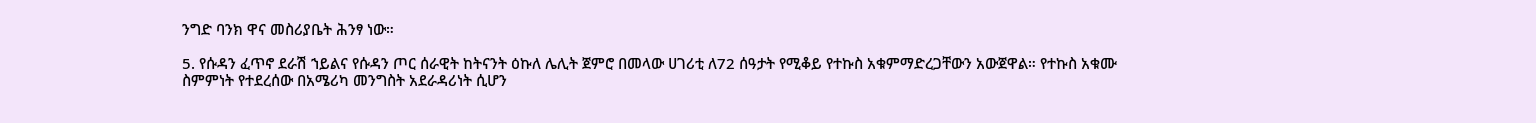ንግድ ባንክ ዋና መስሪያቤት ሕንፃ ነው።

5. የሱዳን ፈጥኖ ደራሽ ኀይልና የሱዳን ጦር ሰራዊት ከትናንት ዕኩለ ሌሊት ጀምሮ በመላው ሀገሪቲ ለ72 ሰዓታት የሚቆይ የተኩስ አቁምማድረጋቸውን አውጀዋል። የተኩስ አቁሙ ስምምነት የተደረሰው በአሜሪካ መንግስት አደራዳሪነት ሲሆን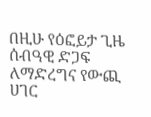በዚሁ የዕፎይታ ጊዜ ሰብዓዊ ድጋፍ ለማድረግና የውጪ ሀገር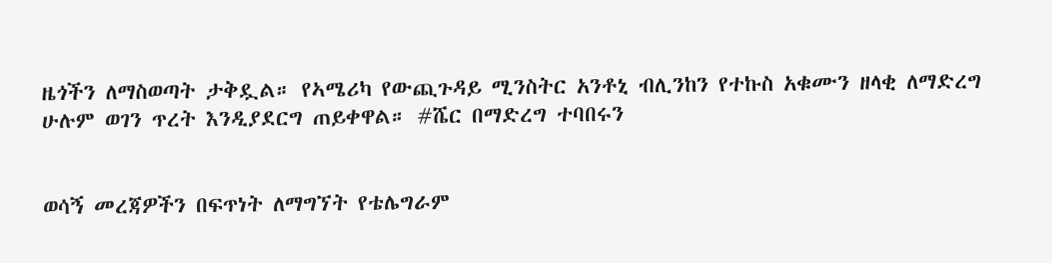ዜጎችን ለማስወጣት ታቅዷል። የኣሜሪካ የውጪጉዳይ ሚንስትር አንቶኒ ብሊንከን የተኩስ አቁሙን ዘላቂ ለማድረግ ሁሉም ወገን ጥረት እንዲያደርግ ጠይቀዋል። #ሼር በማድረግ ተባበሩን


ወሳኝ መረጃዎችን በፍጥነት ለማግኘት የቴሌግራም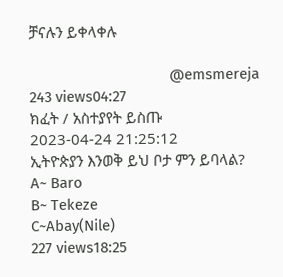ቻናሉን ይቀላቀሉ

                                   @emsmereja
243 views04:27
ክፈት / አስተያየት ይስጡ
2023-04-24 21:25:12
ኢትዮጵያን እንወቅ ይህ ቦታ ምን ይባላል?
A~ Baro
B~ Tekeze
C~Abay(Nile)
227 views18:25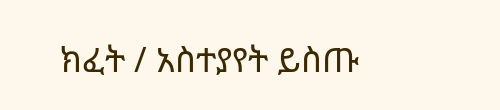ክፈት / አስተያየት ይስጡ